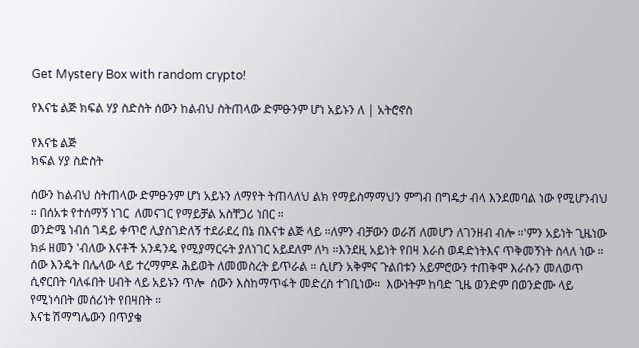Get Mystery Box with random crypto!

የእናቴ ልጅ ክፍል ሃያ ስድስት ሰውን ከልብህ ስትጠላው ድምፁንም ሆነ አይኑን ለ | አትሮኖስ

የእናቴ ልጅ
ክፍል ሃያ ስድስት

ሰውን ከልብህ ስትጠላው ድምፁንም ሆነ አይኑን ለማየት ትጠላለህ ልክ የማይስማማህን ምግብ በግዴታ ብላ እንደመባል ነው የሚሆንብህ ። በሰአቱ የተሰማኝ ነገር  ለመናገር የማይቻል አስቸጋሪ ነበር ።
ወንድሜ ነብሰ ገዳይ ቀጥሮ ሊያስገድለኝ ተደራደረ በኔ በእናቱ ልጅ ላይ ።ለምን ብቻውን ወራሽ ለመሆን ለገንዘብ ብሎ ።'ምን አይነት ጊዜነው ክፉ ዘመን 'ብለው እናቶች አንዳንዴ የሚያማርሩት ያለነገር አይደለም ለካ ።እንደዚ አይነት የበዛ እራስ ወዳድነትእና ጥቅመኝነት ስላለ ነው ። ሰው እንዴት በሌላው ላይ ተረማምዶ ሕይወት ለመመስረት ይጥራል ። ሲሆን አቅምና ጉልበቱን አይምሮውን ተጠቅሞ እራሱን መለወጥ ሲኖርበት ባለፋበት ሀብት ላይ አይኑን ጥሎ  ሰውን እስከማጥፋት መድረስ ተገቢነው።  እውነትም ከባድ ጊዜ ወንድም በወንድሙ ላይ የሚነሳበት መሰሪነት የበዛበት ።
እናቴ ሽማግሌውን በጥያቄ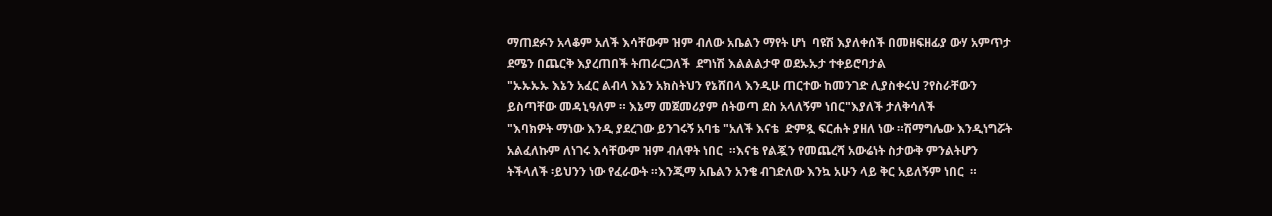ማጠደፉን አላቆም አለች እሳቸውም ዝም ብለው አቤልን ማየት ሆነ  ባዩሽ እያለቀሰች በመዘፍዘፊያ ውሃ አምጥታ ደሜን በጨርቅ እያረጠበች ትጠራርጋለች  ደግነሽ እልልልታዋ ወደኡኡታ ተቀይሮባታል
"ኡኡኡኡ እኔን አፈር ልብላ እኔን አክስትህን የኔሸበላ እንዲሁ ጠርተው ከመንገድ ሊያስቀሩህ ?የስራቸውን ይስጣቸው መዳኒዓለም ። እኔማ መጀመሪያም ሰትወጣ ደስ አላለኝም ነበር"እያለች ታለቅሳለች
"እባክዎት ማነው እንዲ ያደረገው ይንገሩኝ አባቴ "አለች እናቴ  ድምጿ ፍርሐት ያዘለ ነው ።ሽማግሌው እንዲነግሯት አልፈለኩም ለነገሩ እሳቸውም ዝም ብለዋት ነበር  ።እናቴ የልጇን የመጨረሻ አውሬነት ስታውቅ ምንልትሆን ትችላለች ፡ይህንን ነው የፈራውት ።እንጂማ አቤልን አንቄ ብገድለው እንኳ አሁን ላይ ቅር አይለኝም ነበር  ።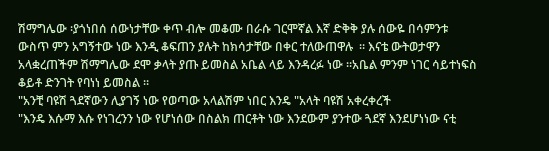ሽማግሌው ፡ያጎነበሰ ሰውነታቸው ቀጥ ብሎ መቆሙ በራሱ ገርሞኛል እኛ ድቅቅ ያሉ ሰውዬ በሳምንቱ ውስጥ ምን አግኝተው ነው እንዲ ቆፍጠን ያሉት ከክሳታቸው በቀር ተለውጠዋሉ  ። እናቴ ውትወታዋን አላቋረጠችም ሽማግሌው ደሞ ቃላት ያጡ ይመስል አቤል ላይ እንዳረፉ ነው ።አቤል ምንም ነገር ሳይተነፍስ ቆይቶ ድንገት የባነነ ይመስል ።
"አንቺ ባዩሽ ጓደኛውን ሊያገኝ ነው የወጣው አላልሽም ነበር እንዴ "አላት ባዩሽ አቀረቀረች
"እንዴ እሱማ እሱ የነገረንን ነው የሆነሰው በስልክ ጠርቶት ነው እንደውም ያንተው ጓደኛ እንደሆነነው ናቲ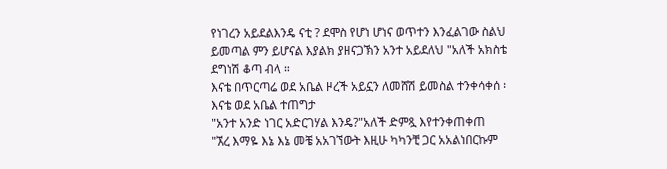የነገረን አይደልእንዴ ናቲ ? ደሞስ የሆነ ሆነና ወጥተን እንፈልገው ስልህ ይመጣል ምን ይሆናል እያልክ ያዘናጋኽን አንተ አይደለህ "አለች አክስቴ ደግነሽ ቆጣ ብላ ።
እናቴ በጥርጣሬ ወደ አቤል ዞረች አይኗን ለመሸሽ ይመስል ተንቀሳቀሰ ፡  እናቴ ወደ አቤል ተጠግታ
"አንተ አንድ ነገር አድርገሃል እንዴ?"አለች ድምጿ እየተንቀጠቀጠ
"ኧረ እማዬ እኔ እኔ መቼ አአገኘውት እዚሁ ካካንቺ ጋር አአልነበርኩም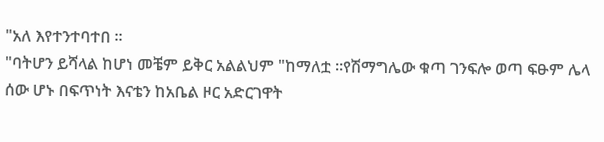"አለ እየተንተባተበ ።
"ባትሆን ይሻላል ከሆነ መቼም ይቅር አልልህም "ከማለቷ ።የሽማግሌው ቁጣ ገንፍሎ ወጣ ፍፁም ሌላ ሰው ሆኑ በፍጥነት እናቴን ከአቤል ዞር አድርገዋት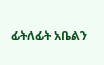ፊትለፊት አቤልን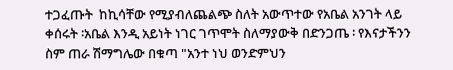ተጋፈጡት  ከኪሳቸው የሚያብለጨልጭ ስለት አውጥተው የአቤል አንገት ላይ ቀሰሩት ፡አቤል እንዲ አይነት ነገር ገጥሞት ስለማያውቅ በድንጋጤ ፡ የእናታችንን ስም ጠራ ሽማግሌው በቁጣ "አንተ ነህ ወንድምህን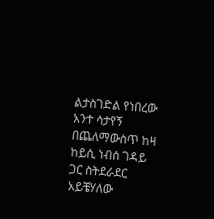ልታስገድል የነበረው አንተ ሳታየኝ በጨለማውስጥ ከዛ ከይሲ ነብሰ ገዳይ ጋር ስትደራደር አይቼሃለው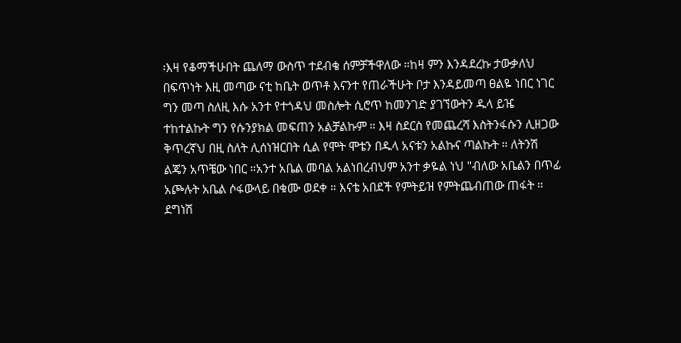፡እዛ የቆማችሁበት ጨለማ ውስጥ ተደብቄ ሰምቻችዋለው ።ከዛ ምን እንዳደረኩ ታውቃለህ በፍጥነት እዚ መጣው ናቲ ከቤት ወጥቶ እናንተ የጠራችሁት ቦታ እንዳይመጣ ፀልዬ ነበር ነገር ግን መጣ ስለዚ እሱ አንተ የተጎዳህ መስሎት ሲሮጥ ከመንገድ ያገኘውትን ዱላ ይዤ ተከተልኩት ግን የሱንያክል መፍጠን አልቻልኩም ። እዛ ስደርስ የመጨረሻ እስትንፋሱን ሊዘጋው ቅጥረኛህ በዚ ስለት ሊሰነዝርበት ሲል የሞት ሞቴን በዱላ አናቱን አልኩና ጣልኩት ። ለትንሽ ልጄን አጥቼው ነበር ።አንተ አቤል መባል አልነበረብህም አንተ ቃዬል ነህ "ብለው አቤልን በጥፊ አጮሉት አቤል ሶፋውላይ በቁሙ ወደቀ ። እናቴ አበደች የምትይዝ የምትጨብጠው ጠፋት ። ደግነሽ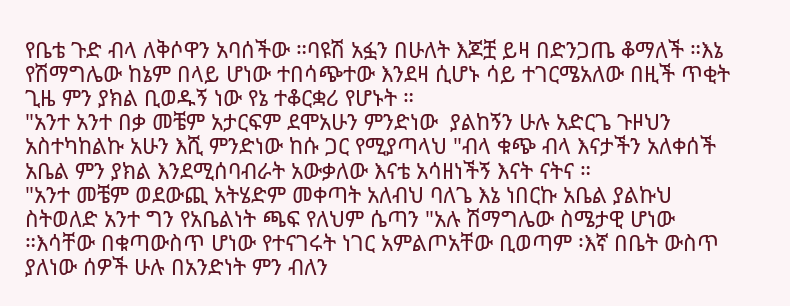የቤቴ ጉድ ብላ ለቅሶዋን አባሰችው ።ባዩሽ አፏን በሁለት እጆቿ ይዛ በድንጋጤ ቆማለች ።እኔ የሽማግሌው ከኔም በላይ ሆነው ተበሳጭተው እንደዛ ሲሆኑ ሳይ ተገርሜአለው በዚች ጥቂት ጊዜ ምን ያክል ቢወዱኝ ነው የኔ ተቆርቋሪ የሆኑት ።
"አንተ አንተ በቃ መቼም አታርፍም ደሞአሁን ምንድነው  ያልከኝን ሁሉ አድርጌ ጉዞህን አስተካከልኩ አሁን እሺ ምንድነው ከሱ ጋር የሚያጣላህ "ብላ ቁጭ ብላ እናታችን አለቀሰች አቤል ምን ያክል እንደሚሰባብራት አውቃለው እናቴ አሳዘነችኝ እናት ናትና ።
"አንተ መቼም ወደውጪ አትሄድም መቀጣት አለብህ ባለጌ እኔ ነበርኩ አቤል ያልኩህ ስትወለድ አንተ ግን የአቤልነት ጫፍ የለህም ሴጣን "አሉ ሽማግሌው ስሜታዊ ሆነው ።እሳቸው በቁጣውስጥ ሆነው የተናገሩት ነገር አምልጦአቸው ቢወጣም ፡እኛ በቤት ውስጥ ያለነው ሰዎች ሁሉ በአንድነት ምን ብለን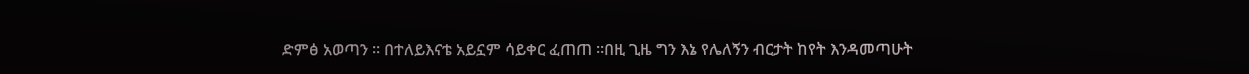ድምፅ አወጣን ። በተለይእናቴ አይኗም ሳይቀር ፈጠጠ ።በዚ ጊዜ ግን እኔ የሌለኝን ብርታት ከየት እንዳመጣሁት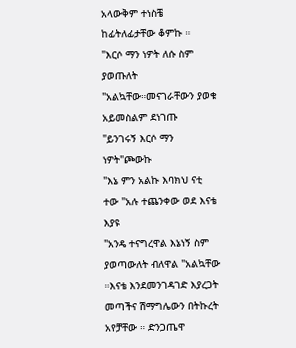አላውቅም ተነስቼ ከፊትለፊታቸው ቆምኩ ።
"እርሶ ማን ነዎት ለሱ ስም ያወጡለት "አልኳቸው።መናገራቸውን ያወቁ አይመስልም ደነገጡ
"ይንገሩኝ እርሶ ማን ነዎት"ጮውኩ
"እኔ ምን አልኩ እባክህ ናቲ ተው "አሉ ተጨንቀው ወደ እናቴ እያዩ
"አንዴ ተናግረዋል እኔነኝ ስም ያወጣውለት ብለዋል "አልኳቸው ።እናቴ እንደመንገዳገድ እያረጋት መጣችና ሽማግሌውን በትኩረት አየቻቸው ። ድንጋጤዋ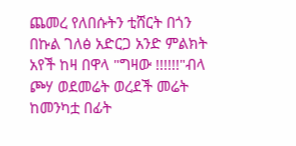ጨመረ የለበሱትን ቲሸርት በጎን በኩል ገለፅ አድርጋ አንድ ምልክት አየች ከዛ በዋላ "ግዛው !!!!!!"ብላ ጮሃ ወደመሬት ወረደች መሬት ከመንካቷ በፊት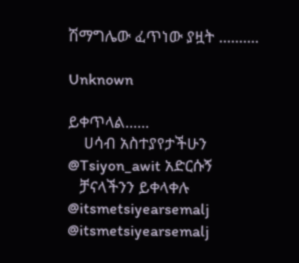ሽማግሌው ፈጥነው ያዟት ..........

Unknown

ይቀጥላል......
    ሀሳብ አስተያየታችሁን
@Tsiyon_awit አድርሱኝ
   ቻናላችንን ይቀላቀሉ
@itsmetsiyearsemalj
@itsmetsiyearsemalj